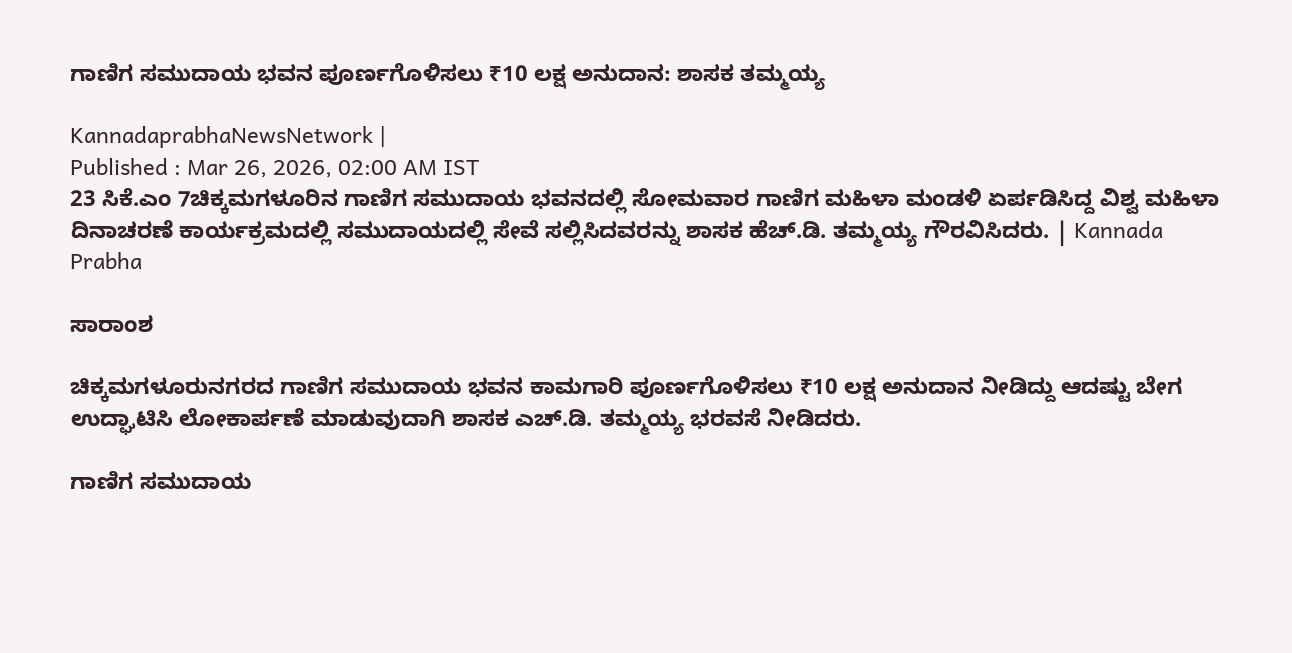ಗಾಣಿಗ ಸಮುದಾಯ ಭವನ ಪೂರ್ಣಗೊಳಿಸಲು ₹10 ಲಕ್ಷ ಅನುದಾನ: ಶಾಸಕ ತಮ್ಮಯ್ಯ

KannadaprabhaNewsNetwork |
Published : Mar 26, 2026, 02:00 AM IST
23 ಸಿಕೆ.ಎಂ 7ಚಿಕ್ಕಮಗಳೂರಿನ ಗಾಣಿಗ ಸಮುದಾಯ ಭವನದಲ್ಲಿ ಸೋಮವಾರ ಗಾಣಿಗ ಮಹಿಳಾ ಮಂಡಳಿ ಏರ್ಪಡಿಸಿದ್ದ ವಿಶ್ವ ಮಹಿಳಾ ದಿನಾಚರಣೆ ಕಾರ್ಯಕ್ರಮದಲ್ಲಿ ಸಮುದಾಯದಲ್ಲಿ ಸೇವೆ ಸಲ್ಲಿಸಿದವರನ್ನು ಶಾಸಕ ಹೆಚ್.ಡಿ. ತಮ್ಮಯ್ಯ ಗೌರವಿಸಿದರು. | Kannada Prabha

ಸಾರಾಂಶ

ಚಿಕ್ಕಮಗಳೂರುನಗರದ ಗಾಣಿಗ ಸಮುದಾಯ ಭವನ ಕಾಮಗಾರಿ ಪೂರ್ಣಗೊಳಿಸಲು ₹10 ಲಕ್ಷ ಅನುದಾನ ನೀಡಿದ್ದು ಆದಷ್ಟು ಬೇಗ ಉದ್ಘಾಟಿಸಿ ಲೋಕಾರ್ಪಣೆ ಮಾಡುವುದಾಗಿ ಶಾಸಕ ಎಚ್.ಡಿ. ತಮ್ಮಯ್ಯ ಭರವಸೆ ನೀಡಿದರು.

ಗಾಣಿಗ ಸಮುದಾಯ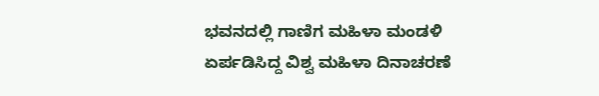ಭವನದಲ್ಲಿ ಗಾಣಿಗ ಮಹಿಳಾ ಮಂಡಳಿ ಏರ್ಪಡಿಸಿದ್ದ ವಿಶ್ವ ಮಹಿಳಾ ದಿನಾಚರಣೆ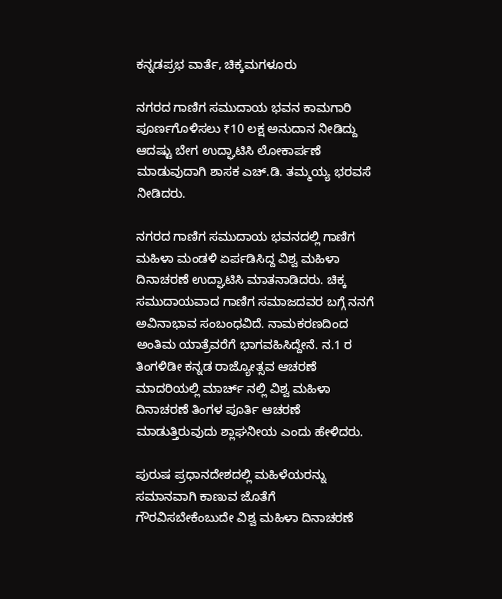ಕನ್ನಡಪ್ರಭ ವಾರ್ತೆ, ಚಿಕ್ಕಮಗಳೂರು

ನಗರದ ಗಾಣಿಗ ಸಮುದಾಯ ಭವನ ಕಾಮಗಾರಿ ಪೂರ್ಣಗೊಳಿಸಲು ₹10 ಲಕ್ಷ ಅನುದಾನ ನೀಡಿದ್ದು ಆದಷ್ಟು ಬೇಗ ಉದ್ಘಾಟಿಸಿ ಲೋಕಾರ್ಪಣೆ ಮಾಡುವುದಾಗಿ ಶಾಸಕ ಎಚ್.ಡಿ. ತಮ್ಮಯ್ಯ ಭರವಸೆ ನೀಡಿದರು.

ನಗರದ ಗಾಣಿಗ ಸಮುದಾಯ ಭವನದಲ್ಲಿ ಗಾಣಿಗ ಮಹಿಳಾ ಮಂಡಳಿ ಏರ್ಪಡಿಸಿದ್ದ ವಿಶ್ವ ಮಹಿಳಾ ದಿನಾಚರಣೆ ಉದ್ಘಾಟಿಸಿ ಮಾತನಾಡಿದರು. ಚಿಕ್ಕ ಸಮುದಾಯವಾದ ಗಾಣಿಗ ಸಮಾಜದವರ ಬಗ್ಗೆ ನನಗೆ ಅವಿನಾಭಾವ ಸಂಬಂಧವಿದೆ. ನಾಮಕರಣದಿಂದ ಅಂತಿಮ ಯಾತ್ರೆವರೆಗೆ ಭಾಗವಹಿಸಿದ್ದೇನೆ. ನ.1 ರ ತಿಂಗಳಿಡೀ ಕನ್ನಡ ರಾಜ್ಯೋತ್ಸವ ಆಚರಣೆ ಮಾದರಿಯಲ್ಲಿ ಮಾರ್ಚ್ ನಲ್ಲಿ ವಿಶ್ವ ಮಹಿಳಾ ದಿನಾಚರಣೆ ತಿಂಗಳ ಪೂರ್ತಿ ಆಚರಣೆ ಮಾಡುತ್ತಿರುವುದು ಶ್ಲಾಘನೀಯ ಎಂದು ಹೇಳಿದರು.

ಪುರುಷ ಪ್ರಧಾನದೇಶದಲ್ಲಿ ಮಹಿಳೆಯರನ್ನು ಸಮಾನವಾಗಿ ಕಾಣುವ ಜೊತೆಗೆ ಗೌರವಿಸಬೇಕೆಂಬುದೇ ವಿಶ್ವ ಮಹಿಳಾ ದಿನಾಚರಣೆ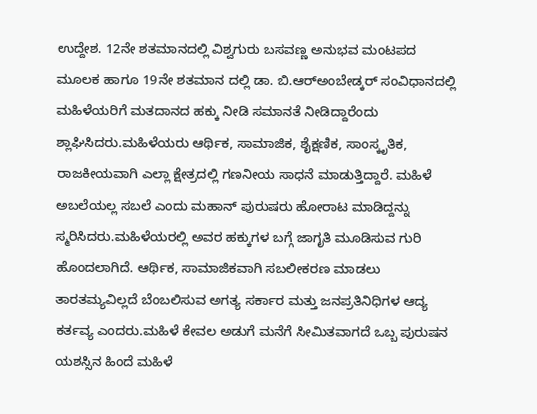ಉದ್ದೇಶ. 12ನೇ ಶತಮಾನದಲ್ಲಿ ವಿಶ್ವಗುರು ಬಸವಣ್ಣ ಅನುಭವ ಮಂಟಪದ ಮೂಲಕ ಹಾಗೂ 19ನೇ ಶತಮಾನ ದಲ್ಲಿ ಡಾ. ಬಿ.ಆರ್‌ಅಂಬೇಡ್ಕರ್‌ ಸಂವಿಧಾನದಲ್ಲಿ ಮಹಿಳೆಯರಿಗೆ ಮತದಾನದ ಹಕ್ಕು ನೀಡಿ ಸಮಾನತೆ ನೀಡಿದ್ದಾರೆಂದು ಶ್ಲಾಘಿಸಿದರು.ಮಹಿಳೆಯರು ಆರ್ಥಿಕ, ಸಾಮಾಜಿಕ, ಶೈಕ್ಷಣಿಕ, ಸಾಂಸ್ಕೃತಿಕ, ರಾಜಕೀಯವಾಗಿ ಎಲ್ಲಾ ಕ್ಷೇತ್ರದಲ್ಲಿ ಗಣನೀಯ ಸಾಧನೆ ಮಾಡುತ್ತಿದ್ದಾರೆ. ಮಹಿಳೆ ಅಬಲೆಯಲ್ಲ ಸಬಲೆ ಎಂದು ಮಹಾನ್ ಪುರುಷರು ಹೋರಾಟ ಮಾಡಿದ್ದನ್ನು ಸ್ಮರಿಸಿದರು.ಮಹಿಳೆಯರಲ್ಲಿ ಅವರ ಹಕ್ಕುಗಳ ಬಗ್ಗೆ ಜಾಗೃತಿ ಮೂಡಿಸುವ ಗುರಿ ಹೊಂದಲಾಗಿದೆ. ಆರ್ಥಿಕ, ಸಾಮಾಜಿಕವಾಗಿ ಸಬಲೀಕರಣ ಮಾಡಲು ತಾರತಮ್ಯವಿಲ್ಲದೆ ಬೆಂಬಲಿಸುವ ಅಗತ್ಯ ಸರ್ಕಾರ ಮತ್ತು ಜನಪ್ರತಿನಿಧಿಗಳ ಆದ್ಯ ಕರ್ತವ್ಯ ಎಂದರು.ಮಹಿಳೆ ಕೇವಲ ಅಡುಗೆ ಮನೆಗೆ ಸೀಮಿತವಾಗದೆ ಒಬ್ಬ ಪುರುಷನ ಯಶಸ್ಸಿನ ಹಿಂದೆ ಮಹಿಳೆ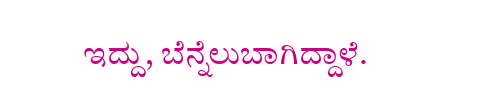ಇದ್ದು, ಬೆನ್ನೆಲುಬಾಗಿದ್ದಾಳೆ.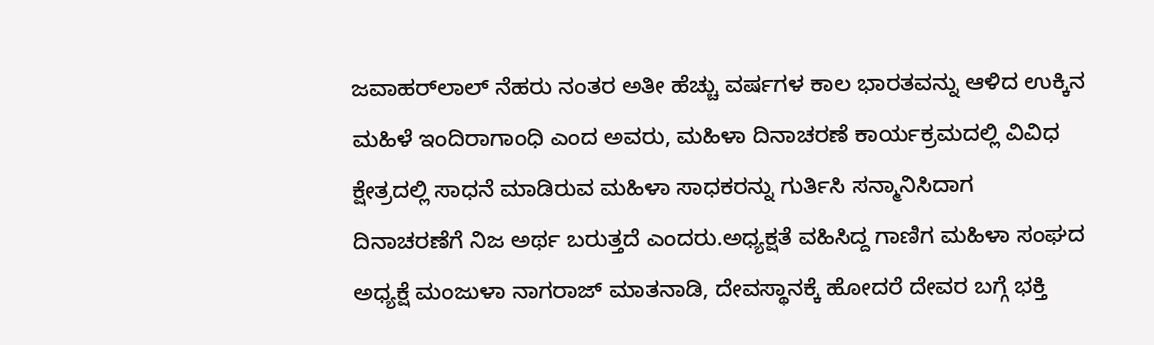ಜವಾಹರ್‌ಲಾಲ್ ನೆಹರು ನಂತರ ಅತೀ ಹೆಚ್ಚು ವರ್ಷಗಳ ಕಾಲ ಭಾರತವನ್ನು ಆಳಿದ ಉಕ್ಕಿನ ಮಹಿಳೆ ಇಂದಿರಾಗಾಂಧಿ ಎಂದ ಅವರು, ಮಹಿಳಾ ದಿನಾಚರಣೆ ಕಾರ್ಯಕ್ರಮದಲ್ಲಿ ವಿವಿಧ ಕ್ಷೇತ್ರದಲ್ಲಿ ಸಾಧನೆ ಮಾಡಿರುವ ಮಹಿಳಾ ಸಾಧಕರನ್ನು ಗುರ್ತಿಸಿ ಸನ್ಮಾನಿಸಿದಾಗ ದಿನಾಚರಣೆಗೆ ನಿಜ ಅರ್ಥ ಬರುತ್ತದೆ ಎಂದರು.ಅಧ್ಯಕ್ಷತೆ ವಹಿಸಿದ್ದ ಗಾಣಿಗ ಮಹಿಳಾ ಸಂಘದ ಅಧ್ಯಕ್ಷೆ ಮಂಜುಳಾ ನಾಗರಾಜ್ ಮಾತನಾಡಿ, ದೇವಸ್ಥಾನಕ್ಕೆ ಹೋದರೆ ದೇವರ ಬಗ್ಗೆ ಭಕ್ತಿ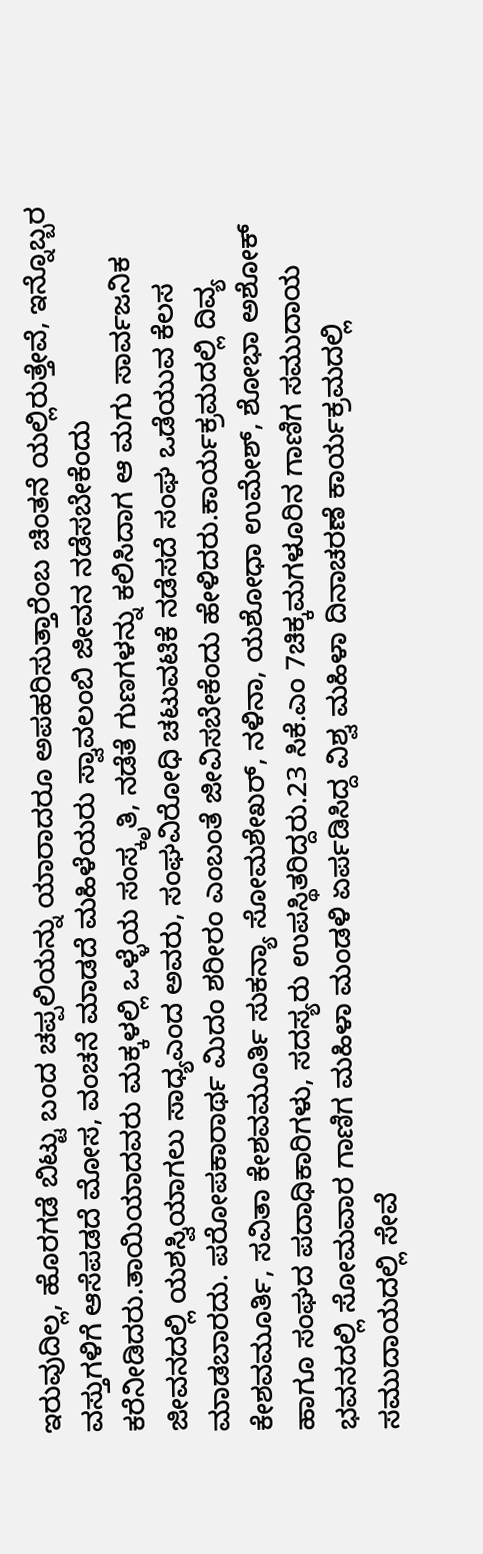ಇರುವುದಿಲ್ಲ, ಹೊರಗಡೆ ಬಿಟ್ಟು ಬಂದ ಚಪ್ಪಲಿಯನ್ನು ಯಾರಾದರೂ ಅಪಹರಿಸುತ್ತಾರೆಂಬ ಚಿಂತನೆ ಯಲ್ಲಿರುತ್ತೇವೆ, ಇನ್ನೊಬ್ಬರ ವಸ್ತುಗಳಿಗೆ ಆಸೆಪಡದೆ ಮೋಸ, ವಂಚನೆ ಮಾಡದೆ ಮಹಿಳೆಯರು ಸ್ವಾವಲಂಬಿ ಜೀವನ ನಡೆಸಬೇಕೆಂದು ಕರೆನೀಡಿದರು.ತಾಯಿಯಾದವರು ಮಕ್ಕಳಲ್ಲಿ ಒಳ್ಳೆಯ ಸಂಸ್ಕೃತಿ, ನಡೆತೆ ಗುಣಗಳನ್ನು ಕಲಿಸಿದಾಗ ಆ ಮಗು ಸಾರ್ವಜನಿಕ ಜೀವನದಲ್ಲಿ ಯಶಸ್ವಿಯಾಗಲು ಸಾಧ್ಯಎಂದ ಅವರು, ಸಂಘವಿರೋಧಿ ಚಟುವಟಿಕೆ ನಡೆಸದೆ ಸಂಘ ಒಡೆಯುವ ಕೆಲಸ ಮಾಡಬಾರದು. ಪರೋಪಕಾರಾರ್ಥ ಮಿದಂ ಶರೀರಂ ಎಂಬಂತೆ ಜೀವಿಸಬೇಕೆಂದು ಹೇಳಿದರು.ಕಾರ್ಯಕ್ರಮದಲ್ಲಿ ದಿವ್ಯ ಕೇಶವಮೂರ್ತಿ, ಸವಿತಾ ಕೇಶವಮೂರ್ತಿ ಸುಕನ್ಯಾ ಸೋಮಶೇಖರ್, ನಳಿನಾ, ಯಶೋಧಾ ಉಮೇಶ್, ಶೋಭಾ ಅಶೋಕ್ ಹಾಗೂ ಸಂಘದ ಪದಾಧಿಕಾರಿಗಳು, ಸದಸ್ಯರು ಉಪಸ್ಥಿತರಿದ್ದರು.23 ಸಿಕೆ.ಎಂ 7ಚಿಕ್ಕಮಗಳೂರಿನ ಗಾಣಿಗ ಸಮುದಾಯ ಭವನದಲ್ಲಿ ಸೋಮವಾರ ಗಾಣಿಗ ಮಹಿಳಾ ಮಂಡಳಿ ಏರ್ಪಡಿಸಿದ್ದ ವಿಶ್ವ ಮಹಿಳಾ ದಿನಾಚರಣೆ ಕಾರ್ಯಕ್ರಮದಲ್ಲಿ ಸಮುದಾಯದಲ್ಲಿ ಸೇವೆ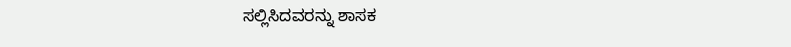ಸಲ್ಲಿಸಿದವರನ್ನು ಶಾಸಕ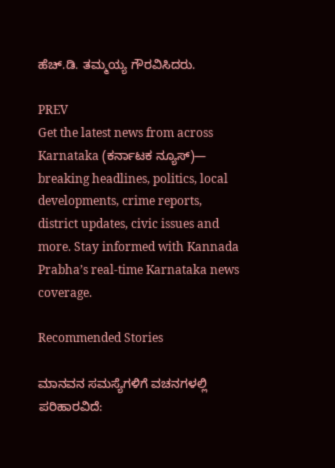ಹೆಚ್.ಡಿ. ತಮ್ಮಯ್ಯ ಗೌರವಿಸಿದರು.

PREV
Get the latest news from across Karnataka (ಕರ್ನಾಟಕ ನ್ಯೂಸ್)— breaking headlines, politics, local developments, crime reports, district updates, civic issues and more. Stay informed with Kannada Prabha’s real‑time Karnataka news coverage.

Recommended Stories

ಮಾನವನ ಸಮಸ್ಯೆಗಳಿಗೆ ವಚನಗಳಲ್ಲಿ ಪರಿಹಾರವಿದೆ: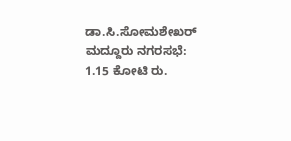ಡಾ.ಸಿ.ಸೋಮಶೇಖರ್
ಮದ್ದೂರು ನಗರಸಭೆ: 1.15 ಕೋಟಿ ರು.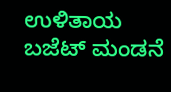ಉಳಿತಾಯ ಬಜೆಟ್ ಮಂಡನೆ